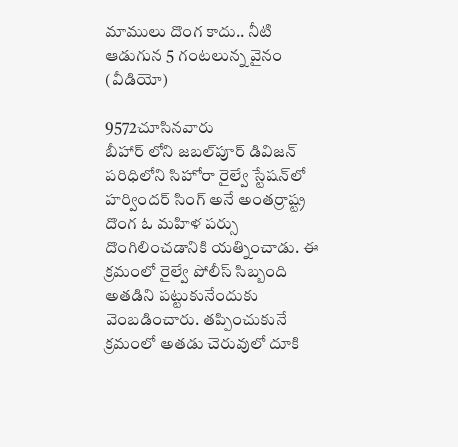మాములు దొంగ కాదు.. నీటి ఆడుగున 5 గంటలున్న వైనం (వీడియో)

9572చూసినవారు
బీహార్ లోని జబల్‌పూర్ డివిజన్‌ పరిధిలోని సిహోరా రైల్వే స్టేషన్‌లో హర్విందర్ సింగ్ అనే అంతర్రాష్ట్ర దొంగ ఓ మహిళ పర్సు దొంగిలించడానికి యత్నించాడు. ఈ క్రమంలో రైల్వే పోలీస్ సిబ్బంది అతడిని పట్టుకునేందుకు వెంబడించారు. తప్పించుకునే క్రమంలో అతడు చెరువులో దూకి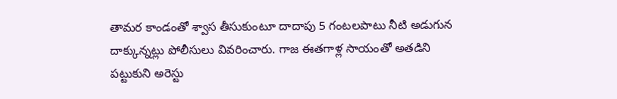తామర కాండంతో శ్వాస తీసుకుంటూ దాదాపు 5 గంటలపాటు నీటి అడుగున దాక్కున్నట్లు పోలీసులు వివరించారు. గాజ ఈతగాళ్ల సాయంతో అతడిని పట్టుకుని అరెస్టు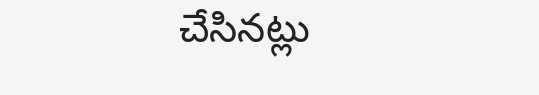చేసినట్లు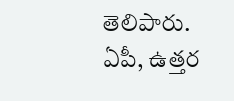తెలిపారు. ఏపీ, ఉత్తర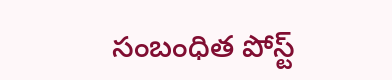సంబంధిత పోస్ట్